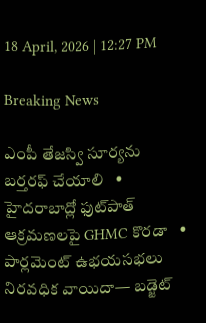18 April, 2026 | 12:27 PM

Breaking News

ఎంపీ తేజస్వి సూర్యను బర్తరఫ్ చేయాలి   •   హైదరాబాద్లో ఫుట్‌పాత్ ఆక్రమణలపై GHMC కొరడా   •   పార్లమెంట్‌ ఉభయసభలు నిరవధిక వాయిదా— బడ్జెట్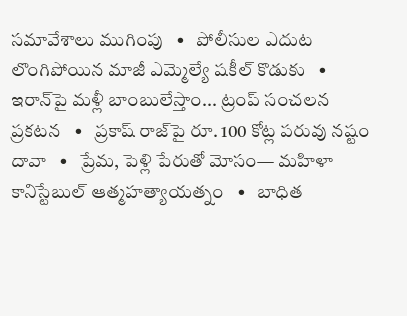సమావేశాలు ముగింపు   •   పోలీసుల ఎదుట లొంగిపోయిన మాజీ ఎమ్మెల్యే షకీల్ కొడుకు   •   ఇరాన్‌పై మళ్లీ బాంబులేస్తాం... ట్రంప్‌ సంచలన ప్రకటన   •   ప్రకాష్ రాజ్‌పై రూ. 100 కోట్ల పరువు నష్టం దావా   •   ప్రేమ, పెళ్లి పేరుతో మోసం— మహిళా కానిస్టేబుల్ ఆత్మహత్యాయత్నం   •   బాధిత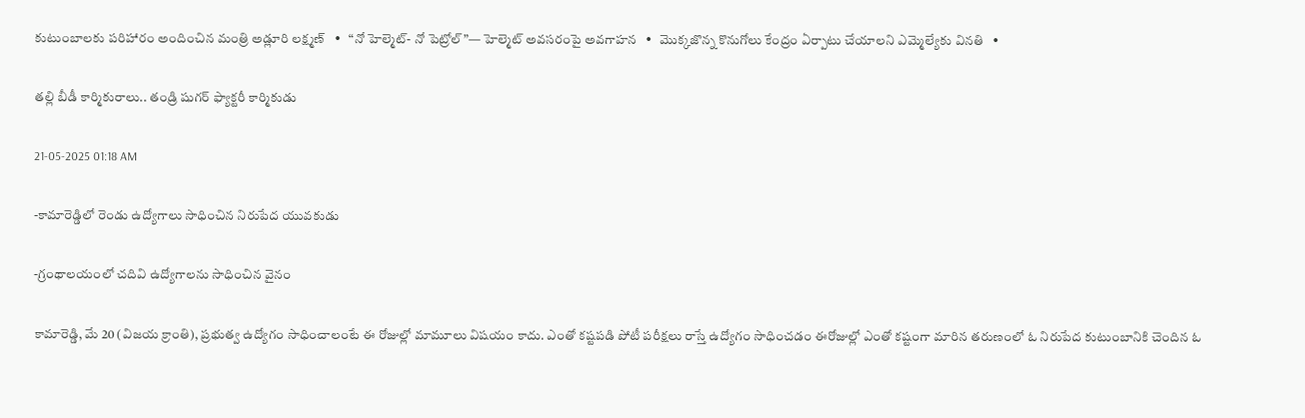కుటుంబాలకు పరిహారం అందించిన మంత్రి అడ్లూరి లక్ష్మణ్   •   “నో హెల్మెట్- నో పెట్రోల్”— హెల్మెట్ అవసరంపై అవగాహన   •   మొక్కజొన్న కొనుగోలు కేంద్రం ఏర్పాటు చేయాలని ఎమ్మెల్యేకు వినతి   •

తల్లి బీడీ కార్మికురాలు.. తండ్రి షుగర్ ఫ్యాక్టరీ కార్మికుడు

21-05-2025 01:18 AM

-కామారెడ్డిలో రెండు ఉద్యోగాలు సాధించిన నిరుపేద యువకుడు

-గ్రంథాలయంలో చదివి ఉద్యోగాలను సాధించిన వైనం

కామారెడ్డి, మే 20 (విజయ క్రాంతి), ప్రభుత్వ ఉద్యోగం సాధించాలంటే ఈ రోజుల్లో మామూలు విషయం కాదు. ఎంతో కష్టపడి పోటీ పరీక్షలు రాస్తే ఉద్యోగం సాధించడం ఈరోజుల్లో ఎంతో కష్టంగా మారిన తరుణంలో ఓ నిరుపేద కుటుంబానికి చెందిన ఓ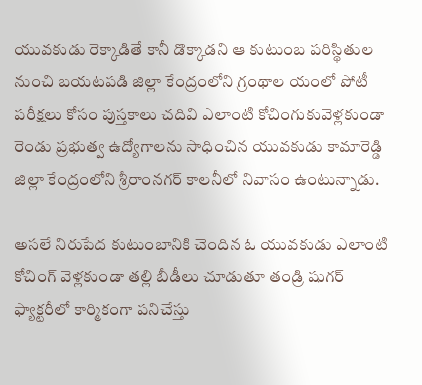యువకుడు రెక్కాడితే కానీ డొక్కాడని ఆ కుటుంబ పరిస్థితుల నుంచి బయటపడి జిల్లా కేంద్రంలోని గ్రంథాల యంలో పోటీ పరీక్షలు కోసం పుస్తకాలు చదివి ఎలాంటి కోచింగుకువెళ్లకుండా రెండు ప్రభుత్వ ఉద్యోగాలను సాధించిన యువకుడు కామారెడ్డి జిల్లా కేంద్రంలోని శ్రీరాంనగర్ కాలనీలో నివాసం ఉంటున్నాడు.

అసలే నిరుపేద కుటుంబానికి చెందిన ఓ యువకుడు ఎలాంటి కోచింగ్ వెళ్లకుండా తల్లి బీడీలు చూడుతూ తండ్రి షుగర్ ఫ్యాక్టరీలో కార్మికంగా పనిచేస్తు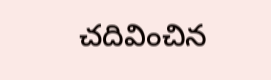చదివించిన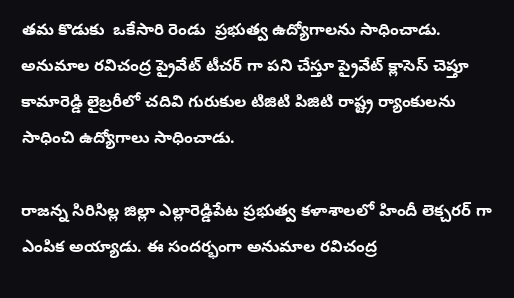తమ కొడుకు  ఒకేసారి రెండు  ప్రభుత్వ ఉద్యోగాలను సాధించాడు. అనుమాల రవిచంద్ర ప్రైవేట్ టీచర్ గా పని చేస్తూ ప్రైవేట్ క్లాసెస్ చెప్తూ కామారెడ్డి లైబ్రరీలో చదివి గురుకుల టిజిటి పిజిటి రాష్ట్ర ర్యాంకులను సాధించి ఉద్యోగాలు సాధించాడు.

రాజన్న సిరిసిల్ల జిల్లా ఎల్లారెడ్డిపేట ప్రభుత్వ కళాశాలలో హిందీ లెక్చరర్ గా ఎంపిక అయ్యాడు. ఈ సందర్భంగా అనుమాల రవిచంద్ర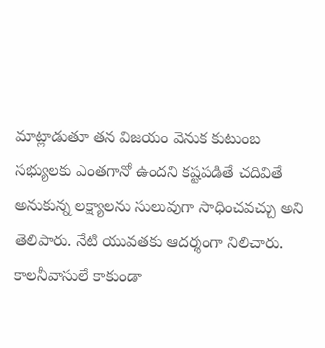మాట్లాడుతూ తన విజయం వెనుక కుటుంబ సభ్యులకు ఎంతగానో ఉందని కష్టపడితే చదివితే అనుకున్న లక్ష్యాలను సులువుగా సాధించవచ్చు అని తెలిపారు. నేటి యువతకు ఆదర్శంగా నిలిచారు. కాలనీవాసులే కాకుండా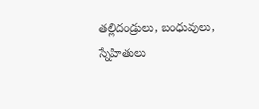తల్లిదండ్రులు, బంధువులు, స్నేహితులు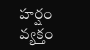హర్షం వ్యక్తం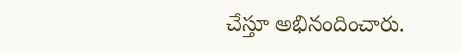చేస్తూ అభినందించారు.